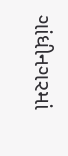ગાંધીનગરમાં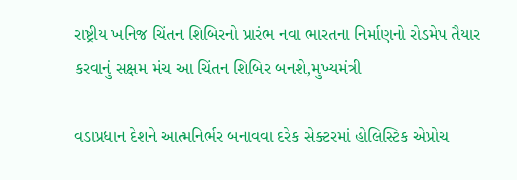રાષ્ટ્રીય ખનિજ ચિંતન શિબિરનો પ્રારંભ નવા ભારતના નિર્માણનો રોડમેપ તૈયાર કરવાનું સક્ષમ મંચ આ ચિંતન શિબિર બનશે,મુખ્યમંત્રી

વડાપ્રધાન દેશને આત્મનિર્ભર બનાવવા દરેક સેક્ટરમાં હોલિસ્ટિક એપ્રોચ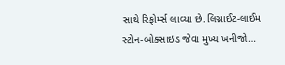સાથે રિફોર્મ્સ લાવ્યા છે.લિગ્નાઈટ-લાઈમ સ્ટોન-બોક્સાઇડ જેવા મુખ્ય ખનીજો…